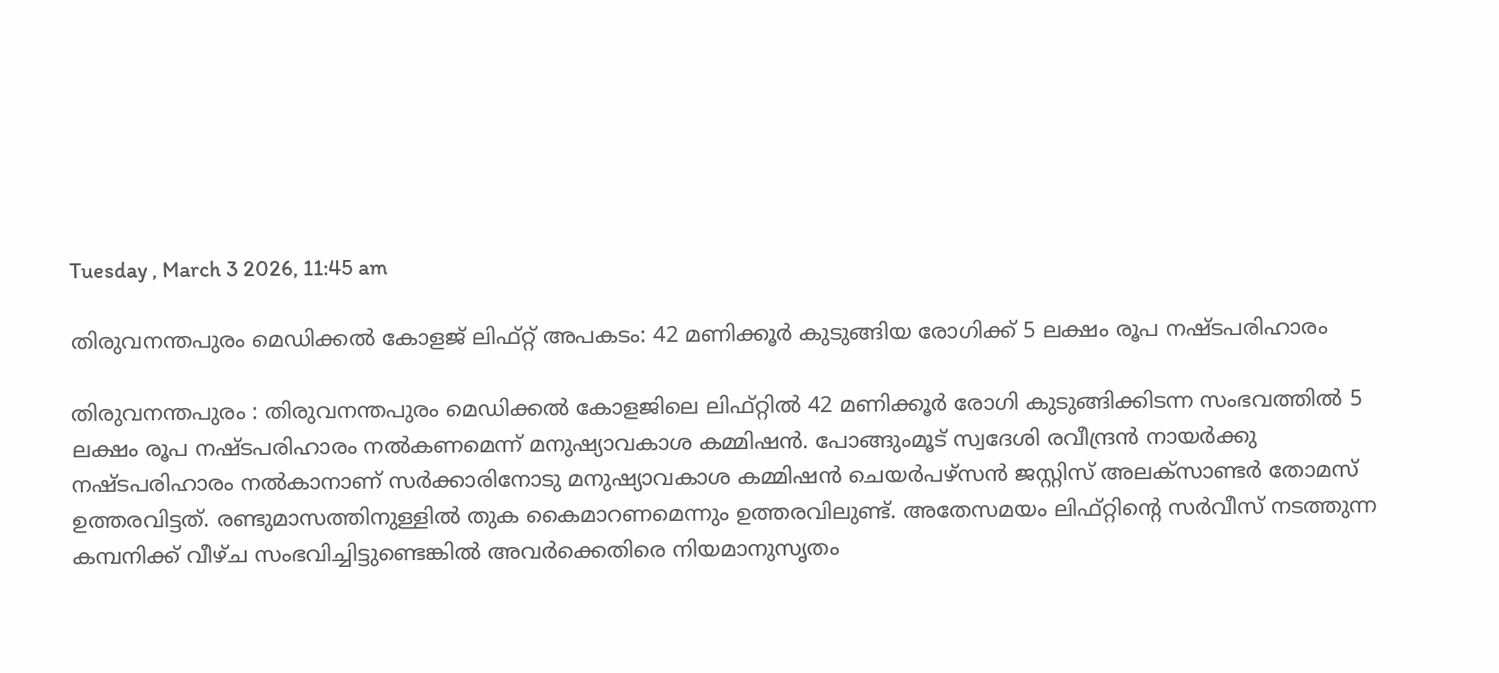Tuesday , March 3 2026, 11:45 am

തിരുവനന്തപുരം മെഡിക്കൽ കോളജ് ലിഫ്റ്റ് അപകടം: 42 മണിക്കൂർ കുടുങ്ങിയ രോഗിക്ക് 5 ലക്ഷം രൂപ നഷ്ടപരിഹാരം

തിരുവനന്തപുരം : തിരുവനന്തപുരം മെഡിക്കൽ കോളജിലെ ലിഫ്റ്റിൽ 42 മണിക്കൂർ രോഗി കുടുങ്ങിക്കിടന്ന സംഭവത്തിൽ 5 ലക്ഷം രൂപ നഷ്ടപരിഹാരം നൽകണമെന്ന് മനുഷ്യാവകാശ കമ്മിഷൻ. പോങ്ങുംമൂട് സ്വദേശി രവീന്ദ്രൻ നായർക്കു നഷ്ടപരിഹാരം നൽകാനാണ് സർക്കാരിനോടു മനുഷ്യാവകാശ കമ്മിഷൻ ചെയർപഴ്സൻ ജസ്റ്റിസ് അലക്സാണ്ടർ തോമസ് ഉത്തരവിട്ടത്. രണ്ടുമാസത്തിനുള്ളിൽ തുക കൈമാറണമെന്നും ഉത്തരവിലുണ്ട്. അതേസമയം ലിഫ്റ്റിന്റെ സർവീസ് നടത്തുന്ന കമ്പനിക്ക് വീഴ്ച സംഭവിച്ചിട്ടുണ്ടെങ്കിൽ അവർക്കെതിരെ നിയമാനുസൃതം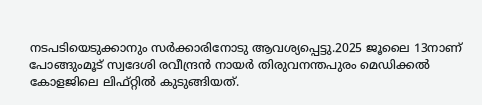നടപടിയെടുക്കാനും സർക്കാരിനോടു ആവശ്യപ്പെട്ടു.2025 ജൂലൈ 13നാണ് പോങ്ങുംമൂട് സ്വദേശി രവീന്ദ്രൻ നായർ തിരുവനന്തപുരം മെഡിക്കൽ കോളജിലെ ലിഫ്റ്റിൽ കുടുങ്ങിയത്.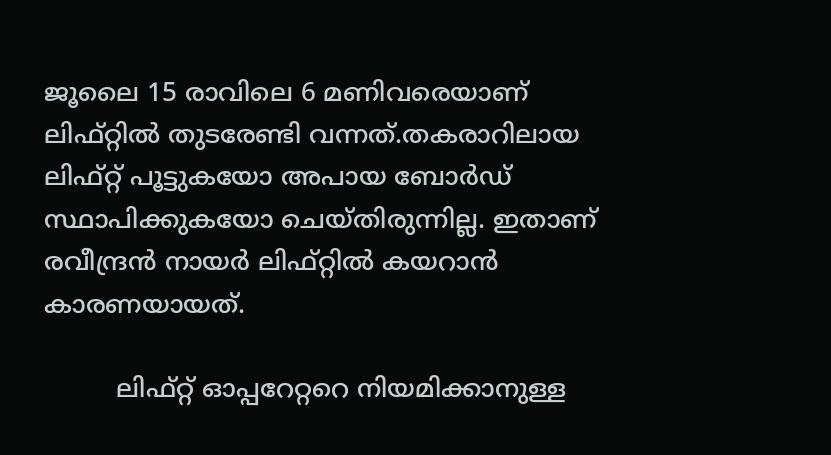ജൂലൈ 15 രാവിലെ 6 മണിവരെയാണ് ലിഫ്റ്റിൽ തുടരേണ്ടി വന്നത്.തകരാറിലായ ലിഫ്റ്റ് പൂട്ടുകയോ അപായ ബോർഡ് സ്ഥാപിക്കുകയോ ചെയ്തിരുന്നില്ല. ഇതാണ് രവീന്ദ്രൻ നായർ ലിഫ്റ്റിൽ കയറാൻ കാരണയായത്.

         ലിഫ്റ്റ് ഓപ്പറേറ്ററെ നിയമിക്കാനുള്ള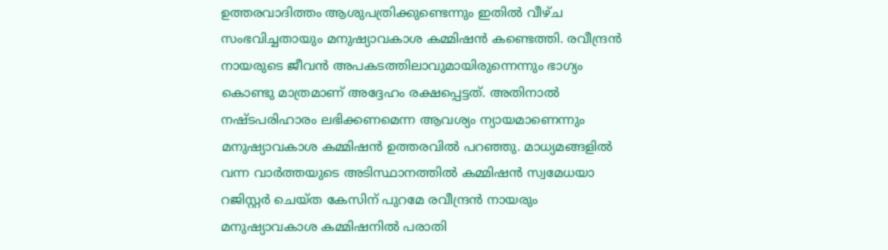ഉത്തരവാദിത്തം ആശുപത്രിക്കുണ്ടെന്നും ഇതിൽ വീഴ്ച സംഭവിച്ചതായും മനുഷ്യാവകാശ കമ്മിഷൻ കണ്ടെത്തി. രവീന്ദ്രൻ നായരുടെ ജീവൻ അപകടത്തിലാവുമായിരുന്നെന്നും ഭാഗ്യം കൊണ്ടു മാത്രമാണ് അദ്ദേഹം രക്ഷപ്പെട്ടത്. അതിനാൽ നഷ്ടപരിഹാരം ലഭിക്കണമെന്ന ആവശ്യം ന്യായമാണെന്നും മനുഷ്യാവകാശ കമ്മിഷൻ ഉത്തരവിൽ പറഞ്ഞു. മാധ്യമങ്ങളിൽ വന്ന വാർത്തയുടെ അടിസ്ഥാനത്തിൽ കമ്മിഷൻ സ്വമേധയാ റജിസ്റ്റർ ചെയ്ത കേസിന് പുറമേ രവീന്ദ്രൻ നായരും മനുഷ്യാവകാശ കമ്മിഷനിൽ പരാതി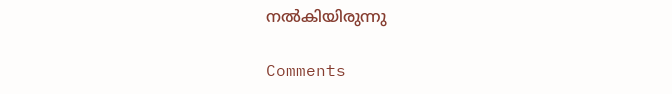നൽകിയിരുന്നു

Comments